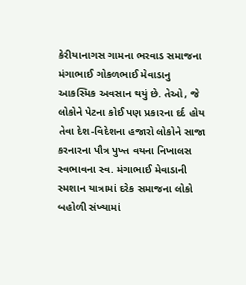કેરીયાનાગસ ગામના ભરવાડ સમાજના મંગાભાઈ ગોકળભાઈ મેવાડાનુ આકસ્મિક અવસાન થયું છે. તેઓ, જે લોકોને પેટના કોઈ પણ પ્રકારના દર્દ હોય તેવા દેશ-વિદેશના હજારો લોકોને સાજા કરનારના પૌત્ર પુખ્ત વયના નિખાલસ સ્વભાવના સ્વ. મંગાભાઈ મેવાડાની સ્મશાન યાત્રામાં દરેક સમાજના લોકો બહોળી સંખ્યામાં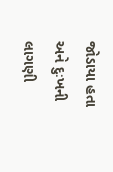જોડાયા હતા અને દુઃખની લાગણી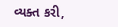વ્યક્ત કરી,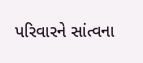પરિવારને સાંત્વના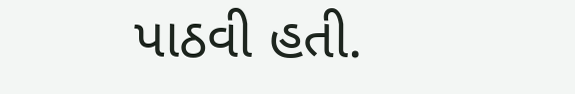પાઠવી હતી.